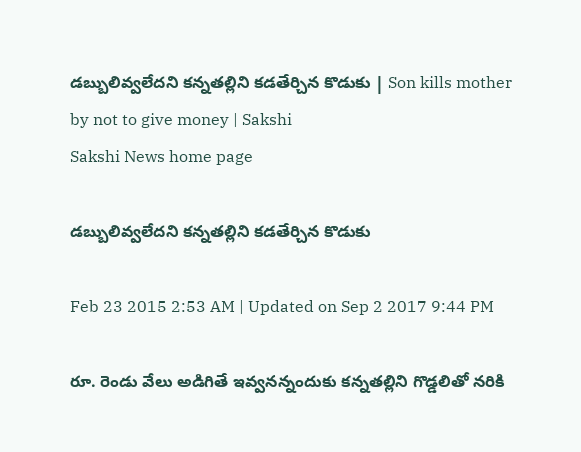డబ్బులివ్వలేదని కన్నతల్లిని కడతేర్చిన కొడుకు | Son kills mother by not to give money | Sakshi
Sakshi News home page

డబ్బులివ్వలేదని కన్నతల్లిని కడతేర్చిన కొడుకు

Feb 23 2015 2:53 AM | Updated on Sep 2 2017 9:44 PM

రూ. రెండు వేలు అడిగితే ఇవ్వనన్నందుకు కన్నతల్లిని గొడ్డలితో నరికి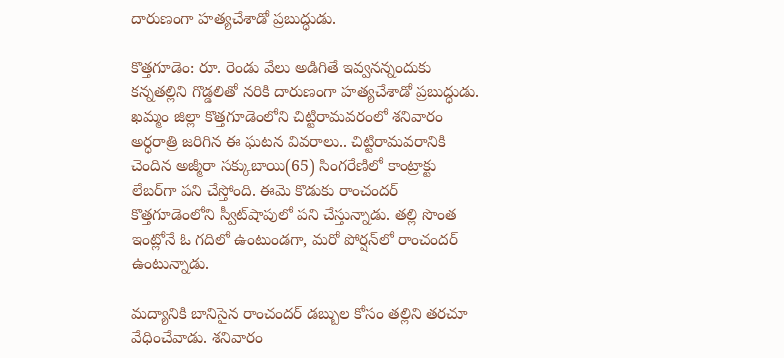దారుణంగా హత్యచేశాడో ప్రబుద్ధుడు.

కొత్తగూడెం: రూ. రెండు వేలు అడిగితే ఇవ్వనన్నందుకు కన్నతల్లిని గొడ్డలితో నరికి దారుణంగా హత్యచేశాడో ప్రబుద్ధుడు. ఖమ్మం జిల్లా కొత్తగూడెంలోని చిట్టిరామవరంలో శనివారం అర్ధరాత్రి జరిగిన ఈ ఘటన వివరాలు.. చిట్టిరామవరానికి చెందిన అజ్మీరా సక్కుబాయి(65) సింగరేణిలో కాంట్రాక్టు లేబర్‌గా పని చేస్తోంది. ఈమె కొడుకు రాంచందర్ కొత్తగూడెంలోని స్వీట్‌షాపులో పని చేస్తున్నాడు. తల్లి సొంత ఇంట్లోనే ఓ గదిలో ఉంటుండగా, మరో పోర్షన్‌లో రాంచందర్ ఉంటున్నాడు.

మద్యానికి బానిసైన రాంచందర్ డబ్బుల కోసం తల్లిని తరచూ వేధించేవాడు. శనివారం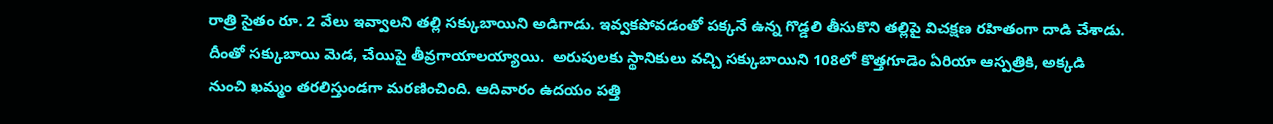రాత్రి సైతం రూ. 2 వేలు ఇవ్వాలని తల్లి సక్కుబాయిని అడిగాడు. ఇవ్వకపోవడంతో పక్కనే ఉన్న గొడ్డలి తీసుకొని తల్లిపై విచక్షణ రహితంగా దాడి చేశాడు. దీంతో సక్కుబాయి మెడ, చేయిపై తీవ్రగాయాలయ్యాయి.  అరుపులకు స్థానికులు వచ్చి సక్కుబాయిని 108లో కొత్తగూడెం ఏరియా ఆస్పత్రికి, అక్కడి నుంచి ఖమ్మం తరలిస్తుండగా మరణించింది. ఆదివారం ఉదయం పత్తి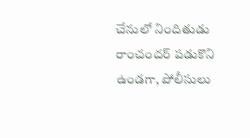చేనులో నిందితుడు రాంచందర్ పడుకొని ఉండగా, పోలీసులు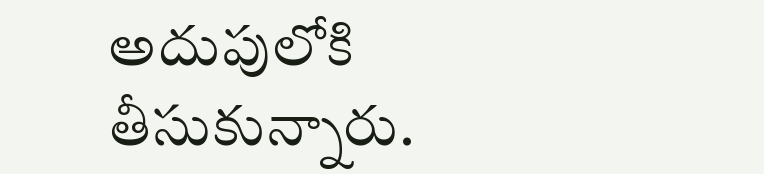అదుపులోకి తీసుకున్నారు.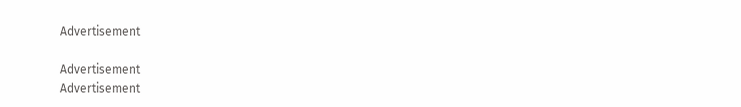Advertisement

Advertisement
Advertisement